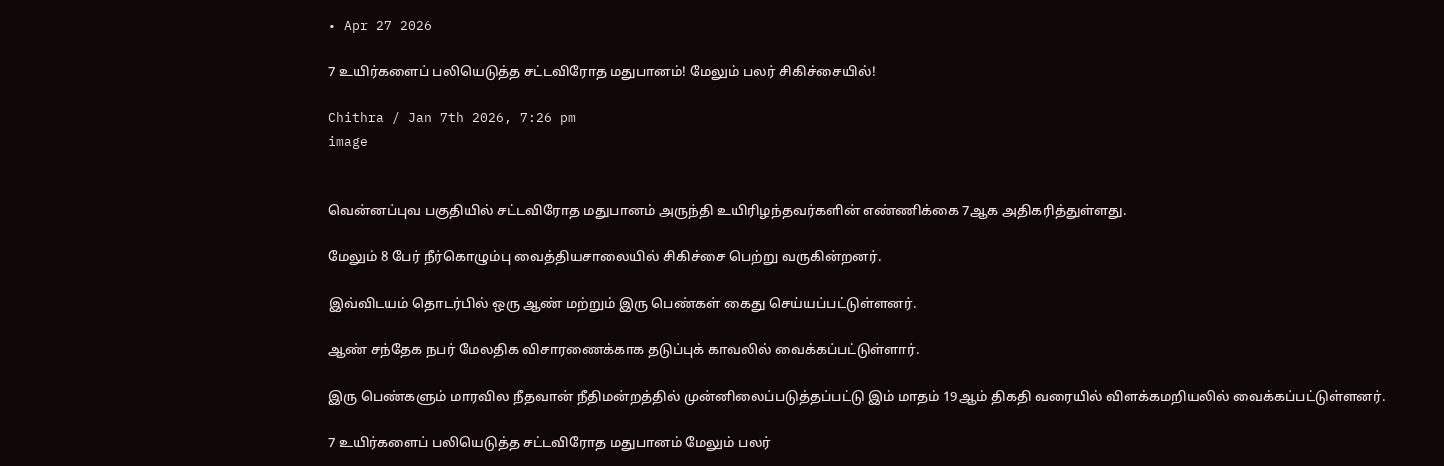• Apr 27 2026

7 உயிர்களைப் பலியெடுத்த சட்டவிரோத மதுபானம்! மேலும் பலர் சிகிச்சையில்!

Chithra / Jan 7th 2026, 7:26 pm
image


வென்னப்புவ பகுதியில் சட்டவிரோத மதுபானம் அருந்தி உயிரிழந்தவர்களின் எண்ணிக்கை 7ஆக அதிகரித்துள்ளது.

மேலும் 8 பேர் நீர்கொழும்பு வைத்தியசாலையில் சிகிச்சை பெற்று வருகின்றனர்.

இவ்விடயம் தொடர்பில் ஒரு ஆண் மற்றும் இரு பெண்கள் கைது செய்யப்பட்டுள்ளனர்.

ஆண் சந்தேக நபர் மேலதிக விசாரணைக்காக தடுப்புக் காவலில் வைக்கப்பட்டுள்ளார்.

இரு பெண்களும் மாரவில நீதவான் நீதிமன்றத்தில் முன்னிலைப்படுத்தப்பட்டு இம் மாதம் 19ஆம் திகதி வரையில் விளக்கமறியலில் வைக்கப்பட்டுள்ளனர்.

7 உயிர்களைப் பலியெடுத்த சட்டவிரோத மதுபானம் மேலும் பலர்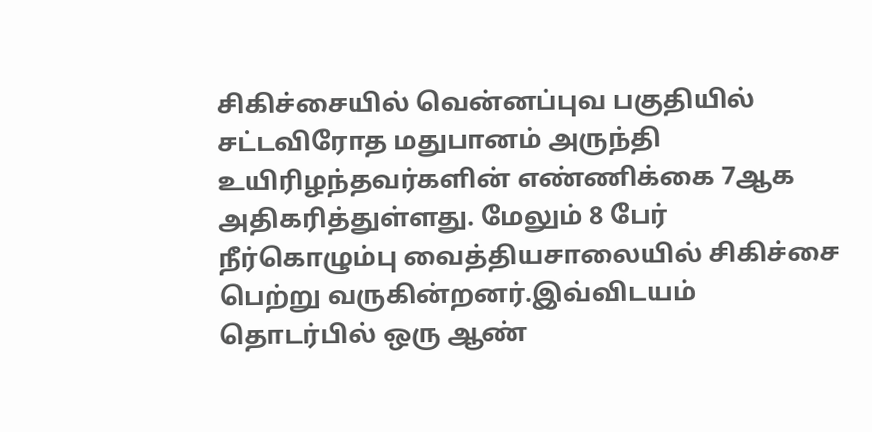சிகிச்சையில் வென்னப்புவ பகுதியில் சட்டவிரோத மதுபானம் அருந்தி உயிரிழந்தவர்களின் எண்ணிக்கை 7ஆக அதிகரித்துள்ளது. மேலும் 8 பேர் நீர்கொழும்பு வைத்தியசாலையில் சிகிச்சை பெற்று வருகின்றனர்.இவ்விடயம் தொடர்பில் ஒரு ஆண்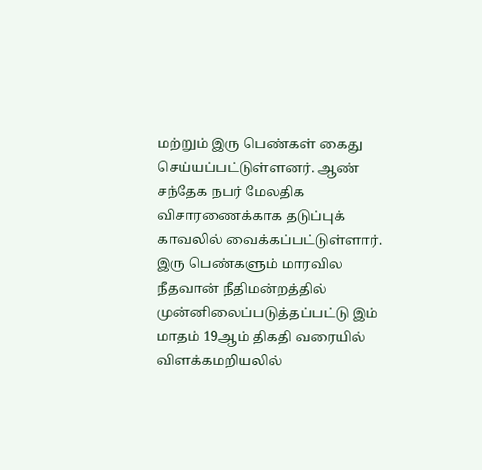மற்றும் இரு பெண்கள் கைது செய்யப்பட்டுள்ளனர். ஆண் சந்தேக நபர் மேலதிக விசாரணைக்காக தடுப்புக் காவலில் வைக்கப்பட்டுள்ளார். இரு பெண்களும் மாரவில நீதவான் நீதிமன்றத்தில் முன்னிலைப்படுத்தப்பட்டு இம் மாதம் 19ஆம் திகதி வரையில் விளக்கமறியலில்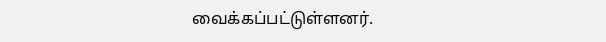வைக்கப்பட்டுள்ளனர்.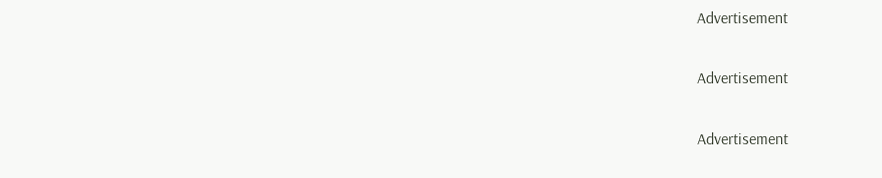Advertisement

Advertisement

Advertisement